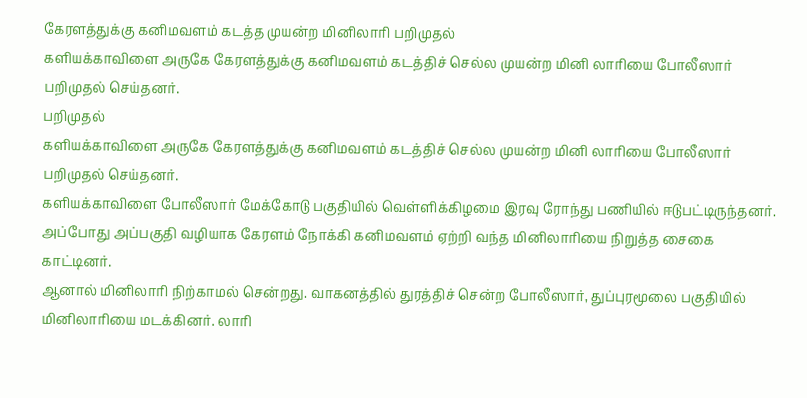கேரளத்துக்கு கனிமவளம் கடத்த முயன்ற மினிலாரி பறிமுதல்
களியக்காவிளை அருகே கேரளத்துக்கு கனிமவளம் கடத்திச் செல்ல முயன்ற மினி லாரியை போலீஸார் பறிமுதல் செய்தனர்.
பறிமுதல்
களியக்காவிளை அருகே கேரளத்துக்கு கனிமவளம் கடத்திச் செல்ல முயன்ற மினி லாரியை போலீஸார் பறிமுதல் செய்தனர்.
களியக்காவிளை போலீஸார் மேக்கோடு பகுதியில் வெள்ளிக்கிழமை இரவு ரோந்து பணியில் ஈடுபட்டிருந்தனர். அப்போது அப்பகுதி வழியாக கேரளம் நோக்கி கனிமவளம் ஏற்றி வந்த மினிலாரியை நிறுத்த சைகை காட்டினர்.
ஆனால் மினிலாரி நிற்காமல் சென்றது. வாகனத்தில் துரத்திச் சென்ற போலீஸார், துப்புரமூலை பகுதியில் மினிலாரியை மடக்கினர். லாரி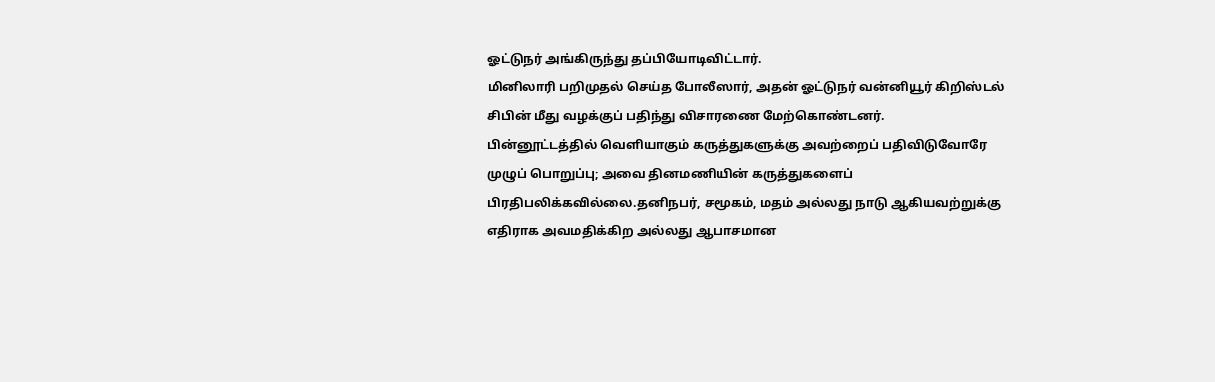ஓட்டுநர் அங்கிருந்து தப்பியோடிவிட்டார்.
மினிலாரி பறிமுதல் செய்த போலீஸார், அதன் ஓட்டுநர் வன்னியூர் கிறிஸ்டல் சிபின் மீது வழக்குப் பதிந்து விசாரணை மேற்கொண்டனர்.
பின்னூட்டத்தில் வெளியாகும் கருத்துகளுக்கு அவற்றைப் பதிவிடுவோரே முழுப் பொறுப்பு; அவை தினமணியின் கருத்துகளைப் பிரதிபலிக்கவில்லை.தனிநபர், சமூகம், மதம் அல்லது நாடு ஆகியவற்றுக்கு எதிராக அவமதிக்கிற அல்லது ஆபாசமான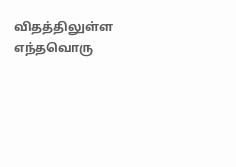விதத்திலுள்ள எந்தவொரு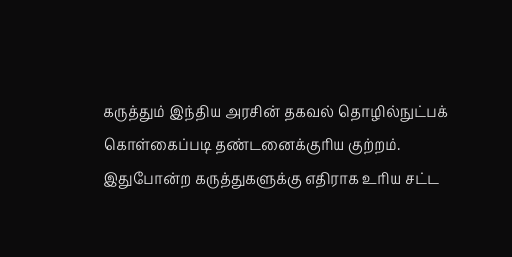கருத்தும் இந்திய அரசின் தகவல் தொழில்நுட்பக் கொள்கைப்படி தண்டனைக்குரிய குற்றம். இதுபோன்ற கருத்துகளுக்கு எதிராக உரிய சட்ட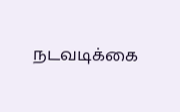நடவடிக்கை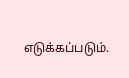எடுக்கப்படும்.